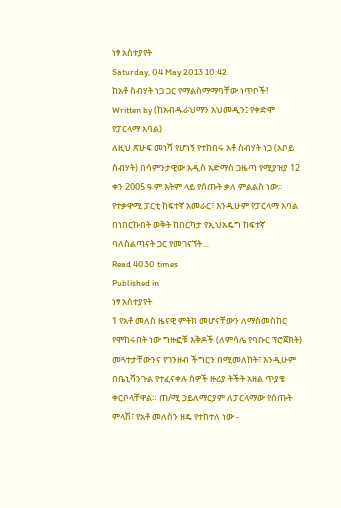ነፃ አስተያየት
Saturday, 04 May 2013 10:42
ከአቶ ስብሃት ነጋ ጋር የማልስማማባቸው ነጥቦች!
Written by (ከአብዱራህማን አህመዲን፤ የቀድሞ የፓርላማ አባል)
ለዚህ ጽሁፍ መነሻ የሆነኝ የተከበሩ አቶ ስብሃት ነጋ (አቦይ ስብሃት) በሳምንታዊው አዲስ አድማስ ጋዜጣ የሚያዝያ 12 ቀን 2005 ዓ.ም እትም ላይ የሰጡት ቃለ ምልልስ ነው፡፡ የተቃዋሚ ፓርቲ ከፍተኛ አመራር፣ እንዲሁም የፓርላማ አባል በነበርኩበት ወቅት ከበርካታ የኢህአዴግ ከፍተኛ ባለስልጣናት ጋር የመገናኘት…
Read 4030 times
Published in
ነፃ አስተያየት
1 የአቶ መለስ ዜናዊ ምትክ መሆናቸውን ለማስመስከር የሞከሩበት ነው ግዙፎቹ እቅዶች (ለምሳሌ የባቡር ፕሮጀክት) መጓተታቸውንና የገንዘብ ችግርን በሚመለከት፣ እንዲሁም በቤኒሻንጉል የተፈናቀሉ ሰዎች ዙሪያ ትችት አዘል ጥያቄ ቀርቦላቸዋል። ጠ/ሚ ኃይለማርያም ለፓርላማው የሰጡት ምላሽ፣ የአቶ መለስን ዘዴ የተከተለ ነው -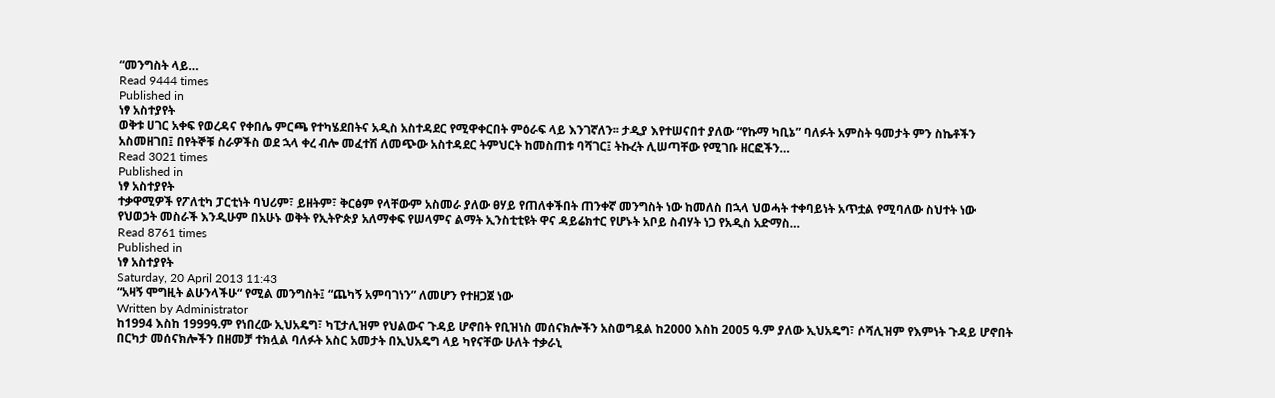“መንግስት ላይ…
Read 9444 times
Published in
ነፃ አስተያየት
ወቅቱ ሀገር አቀፍ የወረዳና የቀበሌ ምርጫ የተካሄደበትና አዲስ አስተዳደር የሚዋቀርበት ምዕራፍ ላይ እንገኛለን፡፡ ታዲያ እየተሠናበተ ያለው “የኩማ ካቢኔ” ባለፉት አምስት ዓመታት ምን ስኬቶችን አስመዘገበ፤ በየትኞቹ ስራዎችስ ወደ ኋላ ቀረ ብሎ መፈተሽ ለመጭው አስተዳደር ትምህርት ከመስጠቱ ባሻገር፤ ትኩረት ሊሠጣቸው የሚገቡ ዘርፎችን…
Read 3021 times
Published in
ነፃ አስተያየት
ተቃዋሚዎች የፖለቲካ ፓርቲነት ባህሪም፣ ይዘትም፣ ቅርፅም የላቸውም አስመራ ያለው ፀሃይ የጠለቀችበት ጠንቀኛ መንግስት ነው ከመለስ በኋላ ህወሓት ተቀባይነት አጥቷል የሚባለው ስህተት ነው የህወኃት መስራች እንዲሁም በአሁኑ ወቅት የኢትዮጵያ አለማቀፍ የሠላምና ልማት ኢንስቲቲዩት ዋና ዳይሬክተር የሆኑት አቦይ ስብሃት ነጋ የአዲስ አድማስ…
Read 8761 times
Published in
ነፃ አስተያየት
Saturday, 20 April 2013 11:43
“አዛኝ ሞግዚት ልሁንላችሁ“ የሚል መንግስት፤ “ጨካኝ አምባገነን” ለመሆን የተዘጋጀ ነው
Written by Administrator
ከ1994 እስከ 1999ዓ.ም የነበረው ኢህአዴግ፣ ካፒታሊዝም የህልውና ጉዳይ ሆኖበት የቢዝነስ መሰናክሎችን አስወግዷል ከ2000 እስከ 2005 ዓ.ም ያለው ኢህአዴግ፣ ሶሻሊዝም የእምነት ጉዳይ ሆኖበት በርካታ መሰናክሎችን በዘመቻ ተክሏል ባለፉት አስር አመታት በኢህአዴግ ላይ ካየናቸው ሁለት ተቃራኒ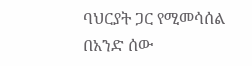ባህርያት ጋር የሚመሳሰል በአንድ ሰው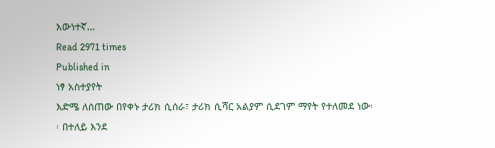እውነተኛ…
Read 2971 times
Published in
ነፃ አስተያየት
እድሜ ለሰጠው በየቀኑ ታሪክ ሲሰራ፣ ታሪክ ሲሻር አልያም ሲደገም ማየት የተለመደ ነው፡፡ በተለይ እንደ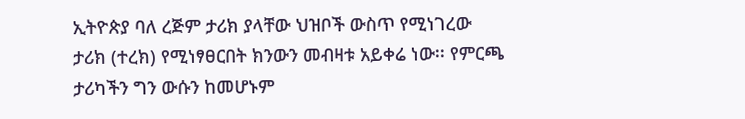ኢትዮጵያ ባለ ረጅም ታሪክ ያላቸው ህዝቦች ውስጥ የሚነገረው ታሪክ (ተረክ) የሚነፃፀርበት ክንውን መብዛቱ አይቀሬ ነው፡፡ የምርጫ ታሪካችን ግን ውሱን ከመሆኑም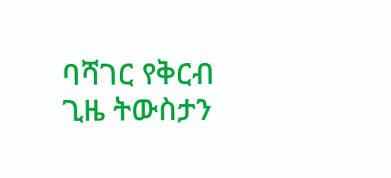ባሻገር የቅርብ ጊዜ ትውስታን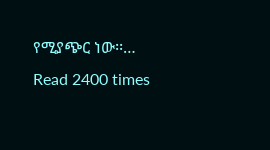የሚያጭር ነው፡፡…
Read 2400 times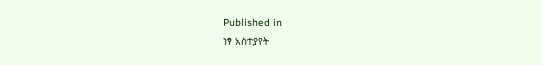Published in
ነፃ አስተያየት